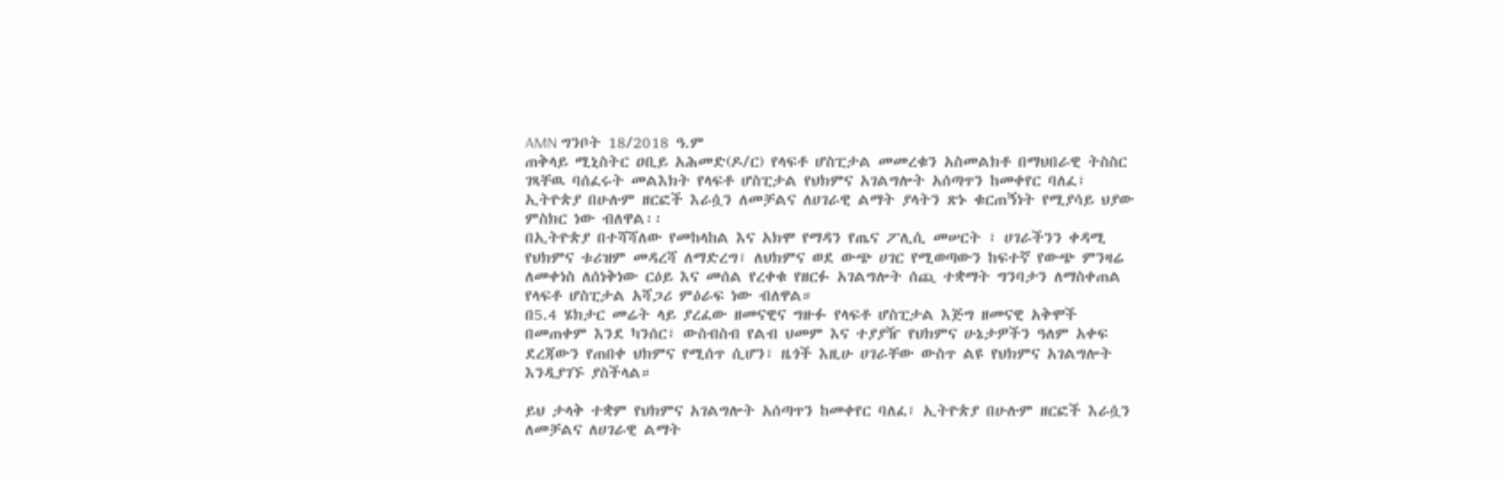AMN ግንቦት 18/2018 ዓ.ም
ጠቅላይ ሚኒስትር ዐቢይ አሕመድ(ዶ/ር) የላፍቶ ሆስፒታል መመረቁን አስመልክቶ በማህበራዊ ትስስር ገጻቸዉ ባሰፈሩት መልእክት የላፍቶ ሆስፒታል የህክምና አገልግሎት አሰጣጥን ከመቀየር ባለፈ፣ ኢትዮጵያ በሁሉም ዘርፎች እራሷን ለመቻልና ለሀገራዊ ልማት ያላትን ጽኑ ቁርጠኝነት የሚያሳይ ህያው ምስክር ነው ብለዋል፡፡
በኢትዮጵያ በተሻሻለው የመከላከል እና አክሞ የማዳን የጤና ፖሊሲ መሠርት ፣ ሀገራችንን ቀዳሚ የህክምና ቱሪዝም መዳረሻ ለማድረግ፣ ለህክምና ወደ ውጭ ሀገር የሚወጣውን ከፍተኛ የውጭ ምንዛሬ ለመቀነስ ለሰነቅነው ርዕይ እና መሰል የረቀቁ የዘርፉ አገልግሎት ሰጪ ተቋማት ግንባታን ለማስቀጠል የላፍቶ ሆስፒታል አሻጋሪ ምዕራፍ ነው ብለዋል።
በ5.4 ሄክታር መሬት ላይ ያረፈው ዘመናዊና ግዙፉ የላፍቶ ሆስፒታል እጅግ ዘመናዊ አቅሞች በመጠቀም እንደ ካንሰር፣ ውስብስብ የልብ ህመም እና ተያያዥ የህክምና ሁኔታዎችን ዓለም አቀፍ ደረጃውን የጠበቀ ህክምና የሚሰጥ ሲሆን፣ ዜጎች እዚሁ ሀገራቸው ውስጥ ልዩ የህክምና አገልግሎት እንዲያገኙ ያስችላል።

ይህ ታላቅ ተቋም የህክምና አገልግሎት አሰጣጥን ከመቀየር ባለፈ፣ ኢትዮጵያ በሁሉም ዘርፎች እራሷን ለመቻልና ለሀገራዊ ልማት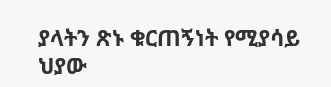ያላትን ጽኑ ቁርጠኝነት የሚያሳይ ህያው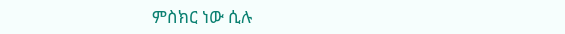ምስክር ነው ሲሉ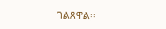ገልጸዋል፡፡